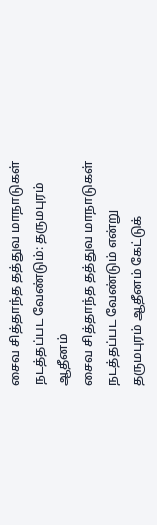சைவ சித்தாந்த தத்துவ மாநாடுகள் நடத்தப்பட வேண்டும்: தருமபுரம் ஆதீனம்
சைவ சித்தாந்த தத்துவ மாநாடுகள் நடத்தப்பட வேண்டும் என்று தருமபுரம் ஆதீனம் கேட்டுக்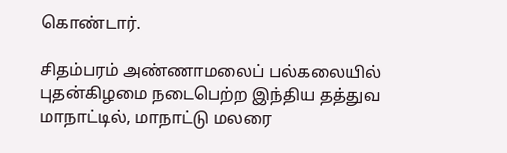கொண்டார்.

சிதம்பரம் அண்ணாமலைப் பல்கலையில் புதன்கிழமை நடைபெற்ற இந்திய தத்துவ மாநாட்டில், மாநாட்டு மலரை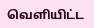வெளியிட்ட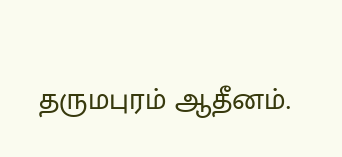தருமபுரம் ஆதீனம்.